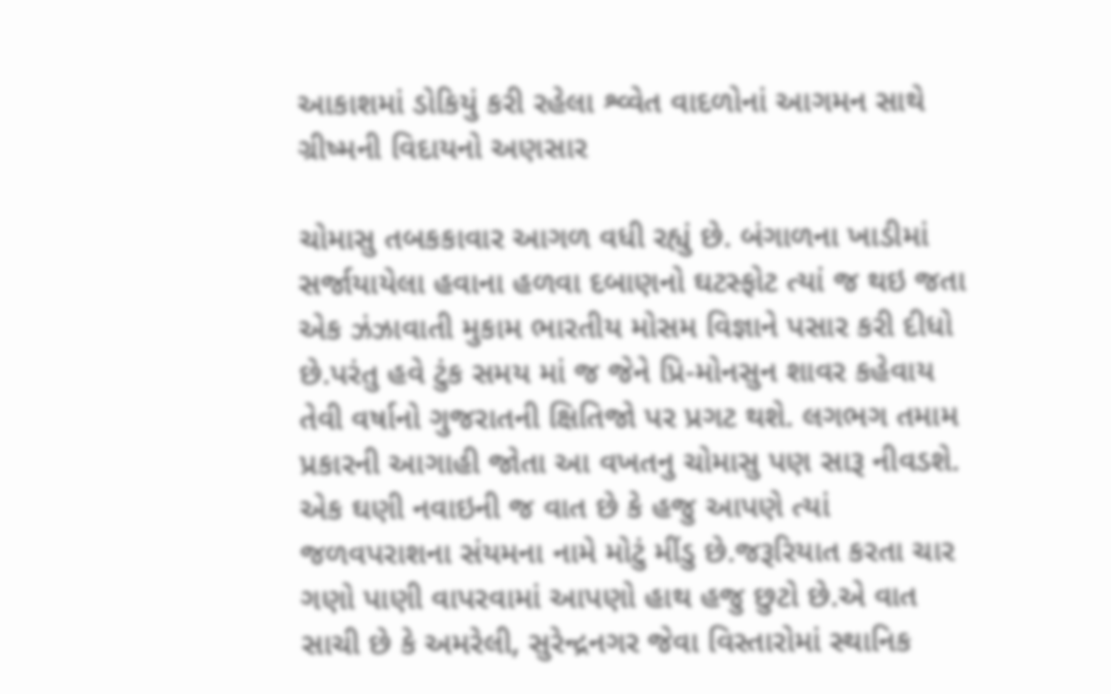આકાશમાં ડોકિયું કરી રહેલા શ્વ્વેત વાદળોનાં આગમન સાથે ગ્રીષ્મની વિદાયનો અણસાર

ચોમાસુ તબકકાવાર આગળ વધી રહ્યું છે. બંગાળના ખાડીમાં સર્જાયાયેલા હવાના હળવા દબાણનો ઘટસ્ફોટ ત્યાં જ થઇ જતા એક ઝંઝાવાતી મુકામ ભારતીય મોસમ વિજ્ઞાને પસાર કરી દીધો છે.પરંતુ હવે ટુંક સમય માં જ જેને પ્રિ-મોનસુન શાવર કહેવાય તેવી વર્ષાનો ગુજરાતની ક્ષિતિજો પર પ્રગટ થશે. લગભગ તમામ પ્રકારની આગાહી જોતા આ વખતનુ ચોમાસુ પણ સારૂ નીવડશે. એક ઘણી નવાઇની જ વાત છે કે હજુ આપણે ત્યાં જળવપરાશના સંયમના નામે મોટું મીંડુ છે.જરૂરિયાત કરતા ચાર ગણો પાણી વાપરવામાં આપણો હાથ હજુ છુટો છે.એ વાત સાચી છે કે અમરેલી, સુરેન્દ્રનગર જેવા વિસ્તારોમાં સ્થાનિક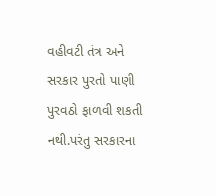વહીવટી તંત્ર અને સરકાર પુરતો પાણી પુરવઠો ફાળવી શકતી નથી.પરંતુ સરકારના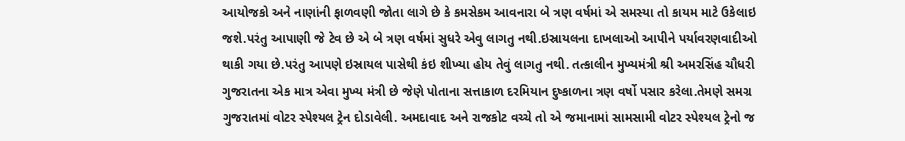આયોજકો અને નાણાંની ફાળવણી જોતા લાગે છે કે કમસેકમ આવનારા બે ત્રણ વર્ષમાં એ સમસ્યા તો કાયમ માટે ઉકેલાઇ જશે.પરંતુ આપાણી જે ટેવ છે એ બે ત્રણ વર્ષમાં સુધરે એવુ લાગતુ નથી.ઇસ્રાયલના દાખલાઓ આપીને પર્યાવરણવાદીઓ થાકી ગયા છે.પરંતુ આપણે ઇસ્રાયલ પાસેથી કંઇ શીખ્યા હોય તેવું લાગતુ નથી. તત્કાલીન મુખ્યમંત્રી શ્રી અમરસિંહ ચૌધરી ગુજરાતના એક માત્ર એવા મુખ્ય મંત્રી છે જેણે પોતાના સત્તાકાળ દરમિયાન દુષ્કાળના ત્રણ વર્ષો પસાર કરેલા.તેમણે સમગ્ર ગુજરાતમાં વોટર સ્પેશ્યલ ટ્રેન દોડાવેલી. અમદાવાદ અને રાજકોટ વચ્ચે તો એ જમાનામાં સામસામી વોટર સ્પેશ્યલ ટ્રેનો જ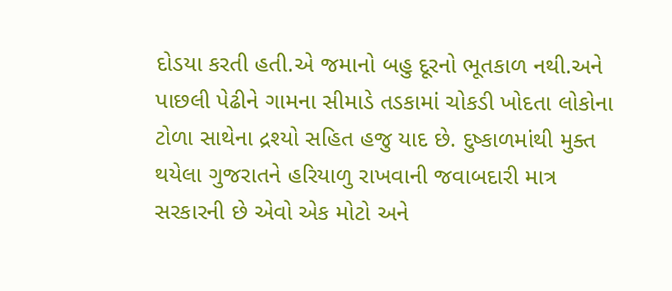દોડયા કરતી હતી.એ જમાનો બહુ દૂરનો ભૂતકાળ નથી.અને પાછલી પેઢીને ગામના સીમાડે તડકામાં ચોકડી ખોદતા લોકોના ટોળા સાથેના દ્રશ્યો સહિત હજુ યાદ છે. દુષ્કાળમાંથી મુક્ત થયેલા ગુજરાતને હરિયાળુ રાખવાની જવાબદારી માત્ર સરકારની છે એવો એક મોટો અને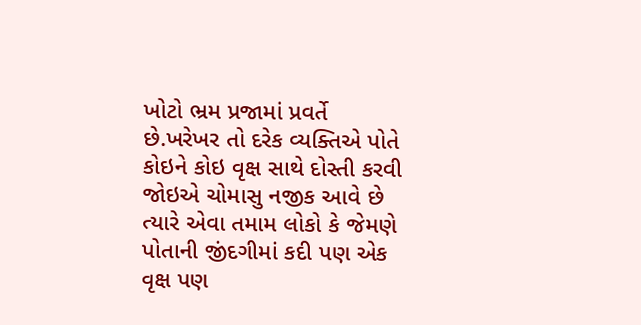ખોટો ભ્રમ પ્રજામાં પ્રવર્તે છે.ખરેખર તો દરેક વ્યક્તિએ પોતે કોઇને કોઇ વૃક્ષ સાથે દોસ્તી કરવી જોઇએ ચોમાસુ નજીક આવે છે ત્યારે એવા તમામ લોકો કે જેમણે પોતાની જીંદગીમાં કદી પણ એક વૃક્ષ પણ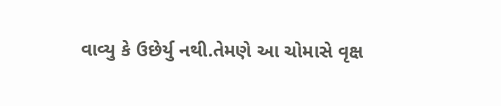વાવ્યુ કે ઉછેર્યુ નથી.તેમણે આ ચોમાસે વૃક્ષ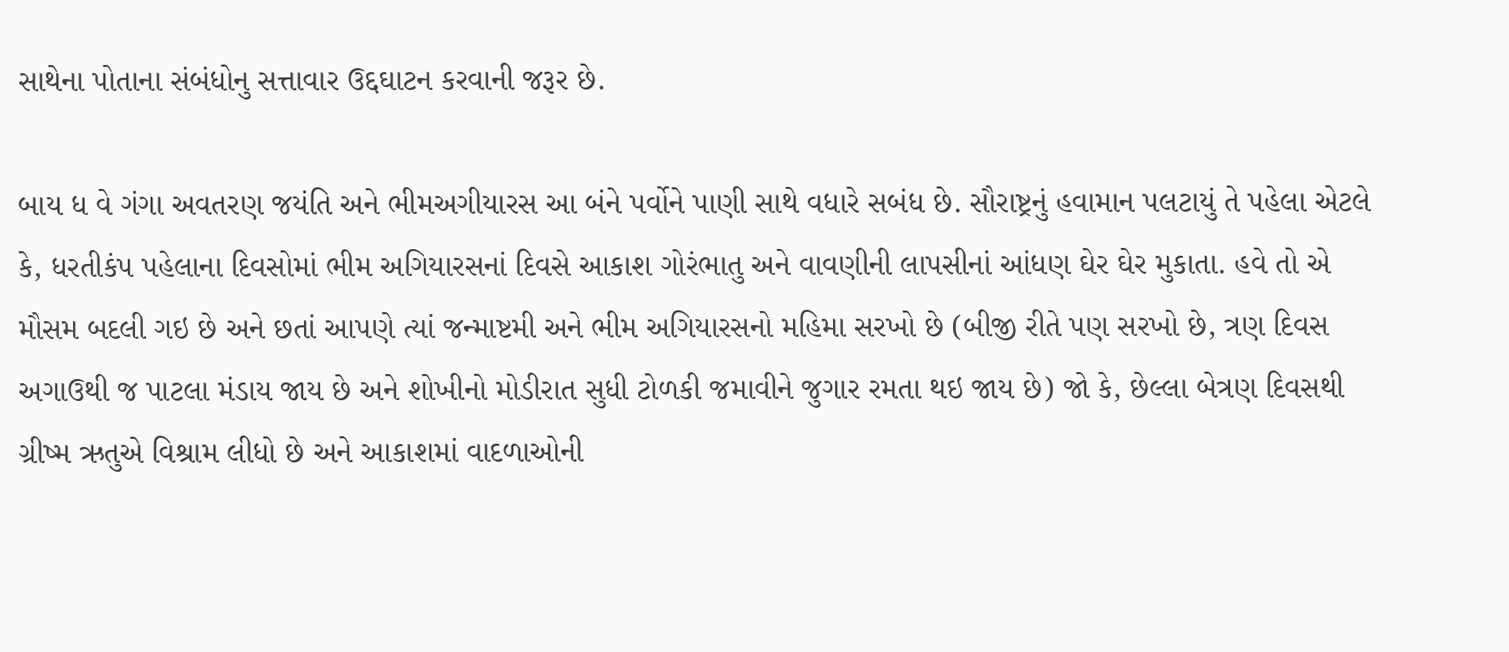સાથેના પોતાના સંબંધોનુ સત્તાવાર ઉદ્દઘાટન કરવાની જરૂર છે.

બાય ધ વે ગંગા અવતરણ જયંતિ અને ભીમઅગીયારસ આ બંને પર્વોને પાણી સાથે વધારે સબંધ છે. સૌરાષ્ટ્રનું હવામાન પલટાયું તે પહેલા એટલે કે, ધરતીકંપ પહેલાના દિવસોમાં ભીમ અગિયારસનાં દિવસે આકાશ ગોરંભાતુ અને વાવણીની લાપસીનાં આંધણ ઘેર ઘેર મુકાતા. હવે તો એ મૌસમ બદલી ગઇ છે અને છતાં આપણે ત્યાં જન્માષ્ટમી અને ભીમ અગિયારસનો મહિમા સરખો છે (બીજી રીતે પણ સરખો છે, ત્રણ દિવસ અગાઉથી જ પાટલા મંડાય જાય છે અને શોખીનો મોડીરાત સુધી ટોળકી જમાવીને જુગાર રમતા થઇ જાય છે) જો કે, છેલ્લા બેત્રણ દિવસથી ગ્રીષ્મ ઋતુએ વિશ્રામ લીધો છે અને આકાશમાં વાદળાઓની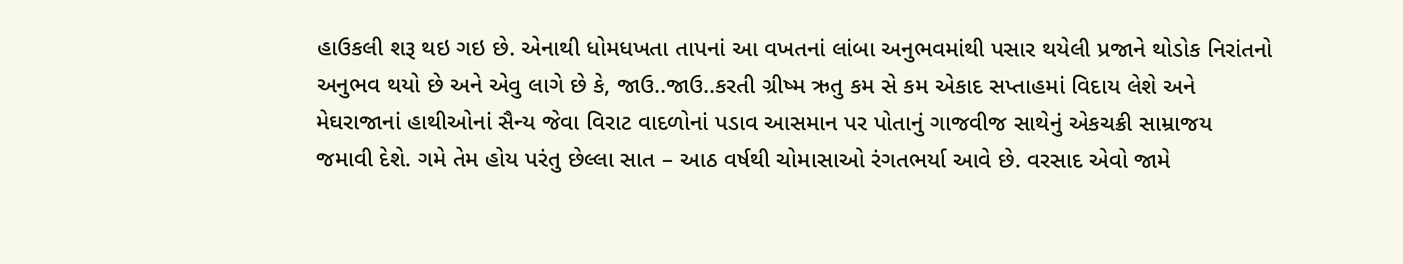હાઉકલી શરૂ થઇ ગઇ છે. એનાથી ધોમધખતા તાપનાં આ વખતનાં લાંબા અનુભવમાંથી પસાર થયેલી પ્રજાને થોડોક નિરાંતનો અનુભવ થયો છે અને એવુ લાગે છે કે, જાઉ..જાઉ..કરતી ગ્રીષ્મ ઋતુ કમ સે કમ એકાદ સપ્તાહમાં વિદાય લેશે અને મેઘરાજાનાં હાથીઓનાં સૈન્ય જેવા વિરાટ વાદળોનાં પડાવ આસમાન પર પોતાનું ગાજવીજ સાથેનું એકચક્રી સામ્રાજય જમાવી દેશે. ગમે તેમ હોય પરંતુ છેલ્લા સાત – આઠ વર્ષથી ચોમાસાઓ રંગતભર્યા આવે છે. વરસાદ એવો જામે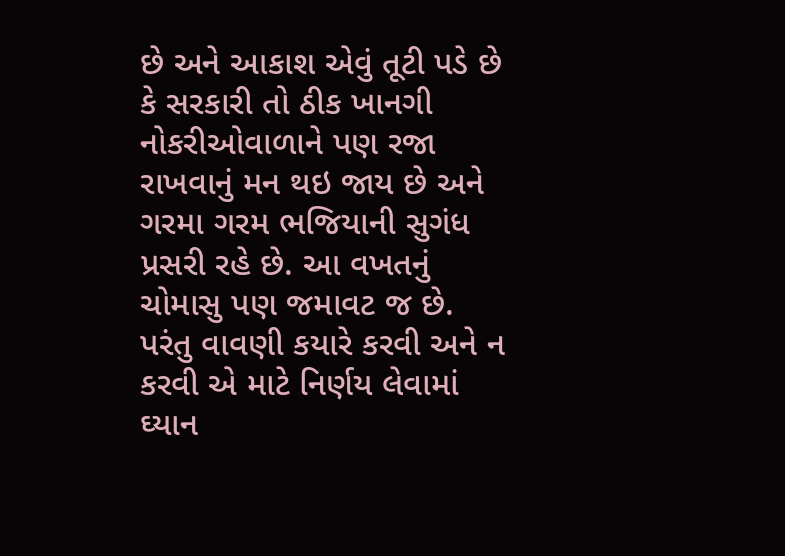છે અને આકાશ એવું તૂટી પડે છે કે સરકારી તો ઠીક ખાનગી નોકરીઓવાળાને પણ રજા રાખવાનું મન થઇ જાય છે અને ગરમા ગરમ ભજિયાની સુગંધ પ્રસરી રહે છે. આ વખતનું ચોમાસુ પણ જમાવટ જ છે. પરંતુ વાવણી કયારે કરવી અને ન કરવી એ માટે નિર્ણય લેવામાં ઘ્યાન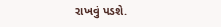રાખવું પડશે.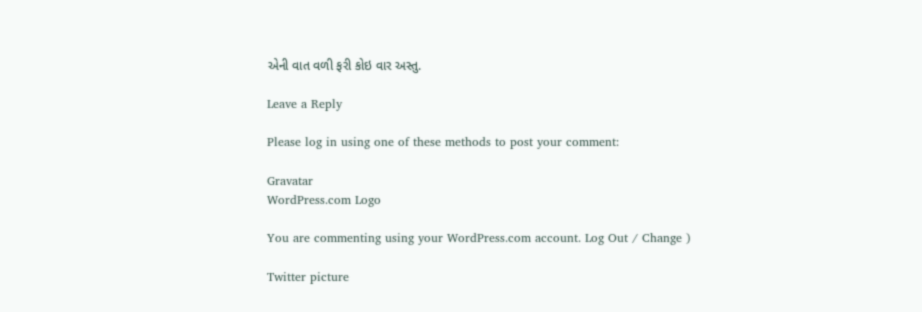એની વાત વળી ફરી કોઇ વાર અસ્તુ.

Leave a Reply

Please log in using one of these methods to post your comment:

Gravatar
WordPress.com Logo

You are commenting using your WordPress.com account. Log Out / Change )

Twitter picture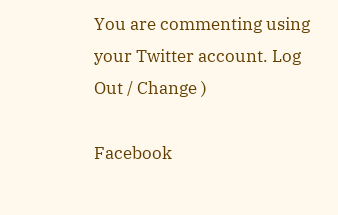You are commenting using your Twitter account. Log Out / Change )

Facebook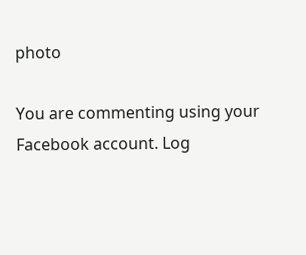photo

You are commenting using your Facebook account. Log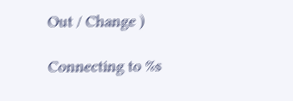Out / Change )

Connecting to %s